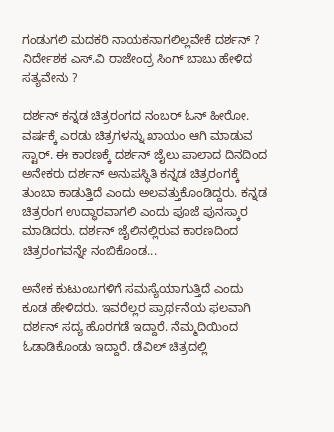ಗಂಡುಗಲಿ ಮದಕರಿ ನಾಯಕನಾಗಲಿಲ್ಲವೇಕೆ ದರ್ಶನ್ ? ನಿರ್ದೇಶಕ ಎಸ್‌.ವಿ ರಾಜೇಂದ್ರ ಸಿಂಗ್‌ ಬಾಬು ಹೇಳಿದ ಸತ್ಯವೇನು ?

ದರ್ಶನ್ ಕನ್ನಡ ಚಿತ್ರರಂಗದ ನಂಬರ್ ಓನ್ ಹೀರೋ. ವರ್ಷಕ್ಕೆ ಎರಡು ಚಿತ್ರಗಳನ್ನು ಖಾಯಂ ಆಗಿ ಮಾಡುವ ಸ್ಟಾರ್. ಈ ಕಾರಣಕ್ಕೆ ದರ್ಶನ್ ಜೈಲು ಪಾಲಾದ ದಿನದಿಂದ ಅನೇಕರು ದರ್ಶನ್ ಅನುಪಸ್ಥಿತಿ ಕನ್ನಡ ಚಿತ್ರರಂಗಕ್ಕೆ ತುಂಬಾ ಕಾಡುತ್ತಿದೆ ಎಂದು ಅಲವತ್ತುಕೊಂಡಿದ್ದರು. ಕನ್ನಡ ಚಿತ್ರರಂಗ ಉದ್ಧಾರವಾಗಲಿ ಎಂದು ಪೂಜೆ ಪುನಸ್ಕಾರ ಮಾಡಿದರು. ದರ್ಶನ್ ಜೈಲಿನಲ್ಲಿರುವ ಕಾರಣದಿಂದ ಚಿತ್ರರಂಗವನ್ನೇ ನಂಬಿಕೊಂಡ...

ಅನೇಕ ಕುಟುಂಬಗಳಿಗೆ ಸಮಸ್ಯೆಯಾಗುತ್ತಿದೆ ಎಂದು ಕೂಡ ಹೇಳಿದರು. ಇವರೆಲ್ಲರ ಪ್ರಾರ್ಥನೆಯ ಫಲವಾಗಿ ದರ್ಶನ್ ಸದ್ಯ ಹೊರಗಡೆ ಇದ್ದಾರೆ. ನೆಮ್ಮದಿಯಿಂದ ಓಡಾಡಿಕೊಂಡು ಇದ್ದಾರೆ. ಡೆವಿಲ್ ಚಿತ್ರದಲ್ಲಿ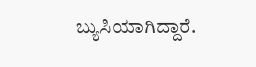ಬ್ಯುಸಿಯಾಗಿದ್ದಾರೆ.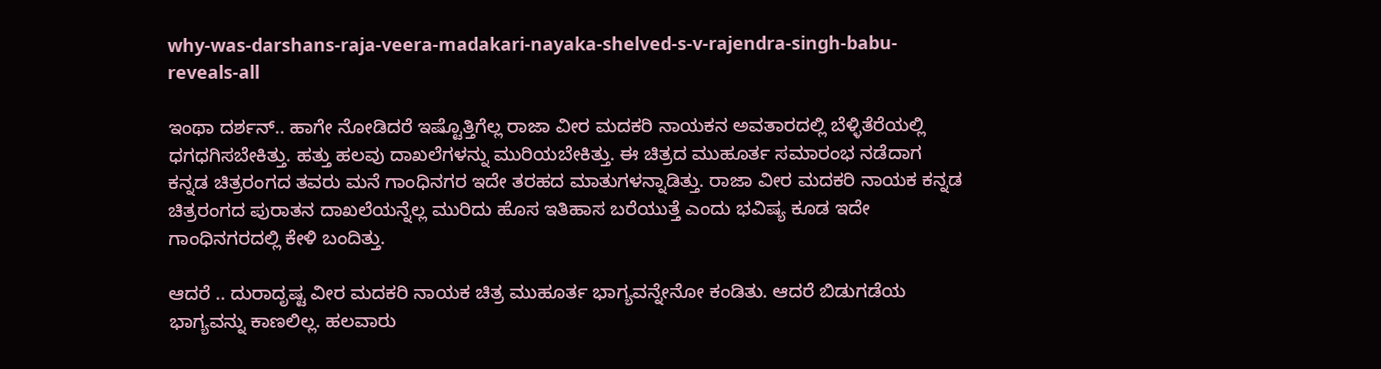why-was-darshans-raja-veera-madakari-nayaka-shelved-s-v-rajendra-singh-babu-reveals-all

ಇಂಥಾ ದರ್ಶನ್.. ಹಾಗೇ ನೋಡಿದರೆ ಇಷ್ಟೊತ್ತಿಗೆಲ್ಲ ರಾಜಾ ವೀರ ಮದಕರಿ ನಾಯಕನ ಅವತಾರದಲ್ಲಿ ಬೆಳ್ಳಿತೆರೆಯಲ್ಲಿ ಧಗಧಗಿಸಬೇಕಿತ್ತು. ಹತ್ತು ಹಲವು ದಾಖಲೆಗಳನ್ನು ಮುರಿಯಬೇಕಿತ್ತು. ಈ ಚಿತ್ರದ ಮುಹೂರ್ತ ಸಮಾರಂಭ ನಡೆದಾಗ ಕನ್ನಡ ಚಿತ್ರರಂಗದ ತವರು ಮನೆ ಗಾಂಧಿನಗರ ಇದೇ ತರಹದ ಮಾತುಗಳನ್ನಾಡಿತ್ತು. ರಾಜಾ ವೀರ ಮದಕರಿ ನಾಯಕ ಕನ್ನಡ ಚಿತ್ರರಂಗದ ಪುರಾತನ ದಾಖಲೆಯನ್ನೆಲ್ಲ ಮುರಿದು ಹೊಸ ಇತಿಹಾಸ ಬರೆಯುತ್ತೆ ಎಂದು ಭವಿಷ್ಯ ಕೂಡ ಇದೇ ಗಾಂಧಿನಗರದಲ್ಲಿ ಕೇಳಿ ಬಂದಿತ್ತು.

ಆದರೆ .. ದುರಾದೃಷ್ಟ ವೀರ ಮದಕರಿ ನಾಯಕ ಚಿತ್ರ ಮುಹೂರ್ತ ಭಾಗ್ಯವನ್ನೇನೋ ಕಂಡಿತು. ಆದರೆ ಬಿಡುಗಡೆಯ ಭಾಗ್ಯವನ್ನು ಕಾಣಲಿಲ್ಲ. ಹಲವಾರು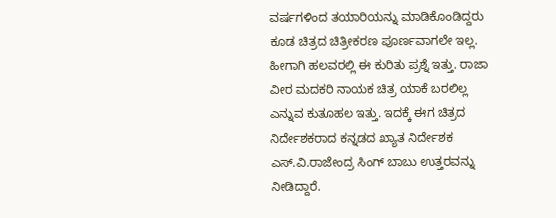ವರ್ಷಗಳಿಂದ ತಯಾರಿಯನ್ನು ಮಾಡಿಕೊಂಡಿದ್ದರು ಕೂಡ ಚಿತ್ರದ ಚಿತ್ರೀಕರಣ ಪೂರ್ಣವಾಗಲೇ ಇಲ್ಲ. ಹೀಗಾಗಿ ಹಲವರಲ್ಲಿ ಈ ಕುರಿತು ಪ್ರಶ್ನೆ ಇತ್ತು. ರಾಜಾ ವೀರ ಮದಕರಿ ನಾಯಕ ಚಿತ್ರ ಯಾಕೆ ಬರಲಿಲ್ಲ ಎನ್ನುವ ಕುತೂಹಲ ಇತ್ತು. ಇದಕ್ಕೆ ಈಗ ಚಿತ್ರದ ನಿರ್ದೇಶಕರಾದ ಕನ್ನಡದ ಖ್ಯಾತ ನಿರ್ದೇಶಕ ಎಸ್‌.ವಿ.ರಾಜೇಂದ್ರ ಸಿಂಗ್ ಬಾಬು ಉತ್ತರವನ್ನು ನೀಡಿದ್ದಾರೆ.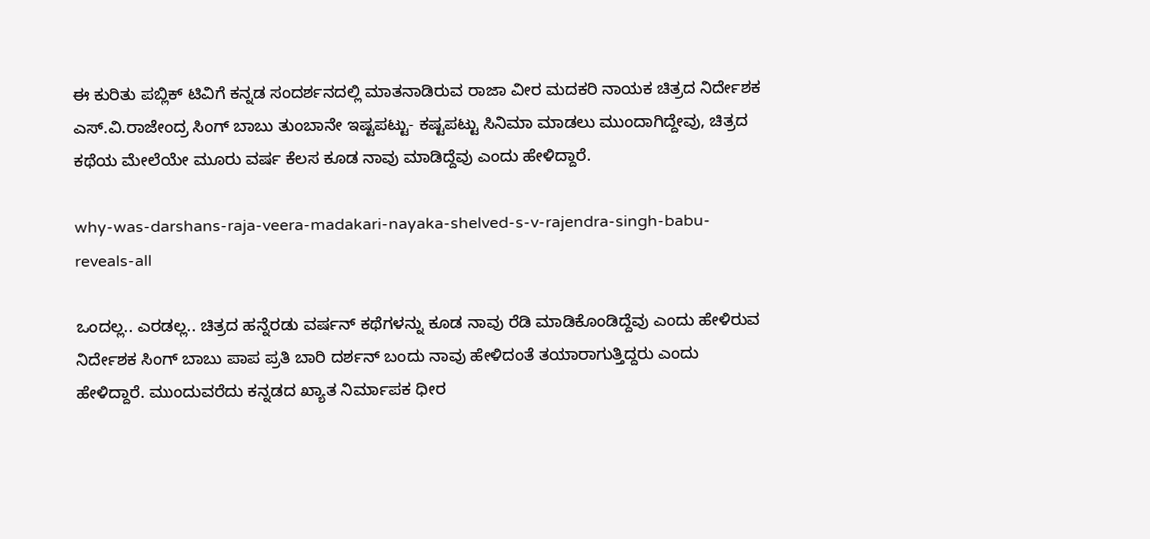ಈ ಕುರಿತು ಪಬ್ಲಿಕ್‌ ಟಿವಿಗೆ ಕನ್ನಡ ಸಂದರ್ಶನದಲ್ಲಿ ಮಾತನಾಡಿರುವ ರಾಜಾ ವೀರ ಮದಕರಿ ನಾಯಕ ಚಿತ್ರದ ನಿರ್ದೇಶಕ ಎಸ್.ವಿ.ರಾಜೇಂದ್ರ ಸಿಂಗ್ ಬಾಬು ತುಂಬಾನೇ ಇಷ್ಟಪಟ್ಟು- ಕಷ್ಟಪಟ್ಟು ಸಿನಿಮಾ ಮಾಡಲು ಮುಂದಾಗಿದ್ದೇವು, ಚಿತ್ರದ ಕಥೆಯ ಮೇಲೆಯೇ ಮೂರು ವರ್ಷ ಕೆಲಸ ಕೂಡ ನಾವು ಮಾಡಿದ್ದೆವು ಎಂದು ಹೇಳಿದ್ದಾರೆ.

why-was-darshans-raja-veera-madakari-nayaka-shelved-s-v-rajendra-singh-babu-reveals-all

ಒಂದಲ್ಲ.. ಎರಡಲ್ಲ.. ಚಿತ್ರದ ಹನ್ನೆರಡು ವರ್ಷನ್ ಕಥೆಗಳನ್ನು ಕೂಡ ನಾವು ರೆಡಿ ಮಾಡಿಕೊಂಡಿದ್ದೆವು ಎಂದು ಹೇಳಿರುವ ನಿರ್ದೇಶಕ ಸಿಂಗ್ ಬಾಬು ಪಾಪ ಪ್ರತಿ ಬಾರಿ ದರ್ಶನ್ ಬಂದು ನಾವು ಹೇಳಿದಂತೆ ತಯಾರಾಗುತ್ತಿದ್ದರು ಎಂದು ಹೇಳಿದ್ದಾರೆ. ಮುಂದುವರೆದು ಕನ್ನಡದ ಖ್ಯಾತ ನಿರ್ಮಾಪಕ ಧೀರ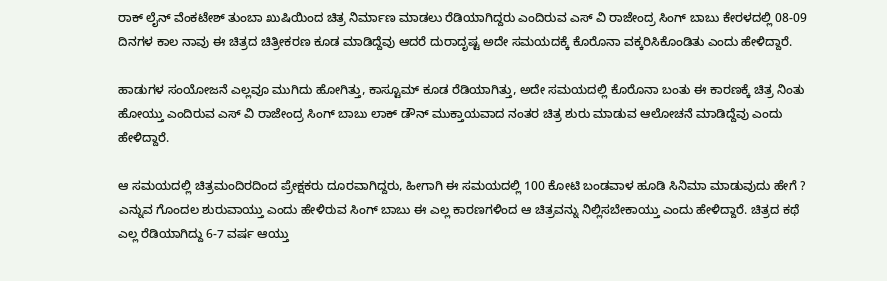ರಾಕ್ ಲೈನ್ ವೆಂಕಟೇಶ್ ತುಂಬಾ ಖುಷಿಯಿಂದ ಚಿತ್ರ ನಿರ್ಮಾಣ ಮಾಡಲು ರೆಡಿಯಾಗಿದ್ದರು ಎಂದಿರುವ ಎಸ್ ವಿ ರಾಜೇಂದ್ರ ಸಿಂಗ್ ಬಾಬು ಕೇರಳದಲ್ಲಿ 08-09 ದಿನಗಳ ಕಾಲ ನಾವು ಈ ಚಿತ್ರದ ಚಿತ್ರೀಕರಣ ಕೂಡ ಮಾಡಿದ್ದೆವು ಆದರೆ ದುರಾದೃಷ್ಟ ಅದೇ ಸಮಯದಕ್ಕೆ ಕೊರೊನಾ ವಕ್ಕರಿಸಿಕೊಂಡಿತು ಎಂದು ಹೇಳಿದ್ದಾರೆ.

ಹಾಡುಗಳ ಸಂಯೋಜನೆ ಎಲ್ಲವೂ ಮುಗಿದು ಹೋಗಿತ್ತು, ಕಾಸ್ಟೂಮ್‌ ಕೂಡ ರೆಡಿಯಾಗಿತ್ತು, ಅದೇ ಸಮಯದಲ್ಲಿ ಕೊರೊನಾ ಬಂತು ಈ ಕಾರಣಕ್ಕೆ ಚಿತ್ರ ನಿಂತು ಹೋಯ್ತು ಎಂದಿರುವ ಎಸ್ ವಿ ರಾಜೇಂದ್ರ ಸಿಂಗ್ ಬಾಬು ಲಾಕ್ ಡೌನ್ ಮುಕ್ತಾಯವಾದ ನಂತರ ಚಿತ್ರ ಶುರು ಮಾಡುವ ಆಲೋಚನೆ ಮಾಡಿದ್ದೆವು ಎಂದು ಹೇಳಿದ್ದಾರೆ.

ಆ ಸಮಯದಲ್ಲಿ ಚಿತ್ರಮಂದಿರದಿಂದ ಪ್ರೇಕ್ಷಕರು ದೂರವಾಗಿದ್ದರು, ಹೀಗಾಗಿ ಈ ಸಮಯದಲ್ಲಿ 100 ಕೋಟಿ ಬಂಡವಾಳ ಹೂಡಿ ಸಿನಿಮಾ ಮಾಡುವುದು ಹೇಗೆ ? ಎನ್ನುವ ಗೊಂದಲ ಶುರುವಾಯ್ತು ಎಂದು ಹೇಳಿರುವ ಸಿಂಗ್ ಬಾಬು ಈ ಎಲ್ಲ ಕಾರಣಗಳಿಂದ ಆ ಚಿತ್ರವನ್ನು ನಿಲ್ಲಿಸಬೇಕಾಯ್ತು ಎಂದು ಹೇಳಿದ್ದಾರೆ. ಚಿತ್ರದ ಕಥೆ ಎಲ್ಲ ರೆಡಿಯಾಗಿದ್ದು 6-7 ವರ್ಷ ಆಯ್ತು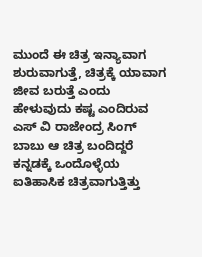ಮುಂದೆ ಈ ಚಿತ್ರ ಇನ್ಯಾವಾಗ ಶುರುವಾಗುತ್ತೆ, ಚಿತ್ರಕ್ಕೆ ಯಾವಾಗ ಜೀವ ಬರುತ್ತೆ ಎಂದು ಹೇಳುವುದು ಕಷ್ಟ ಎಂದಿರುವ ಎಸ್‌ ವಿ ರಾಜೇಂದ್ರ ಸಿಂಗ್ ಬಾಬು ಆ ಚಿತ್ರ ಬಂದಿದ್ದರೆ ಕನ್ನಡಕ್ಕೆ ಒಂದೊಳ್ಳೆಯ ಐತಿಹಾಸಿಕ ಚಿತ್ರವಾಗುತ್ತಿತ್ತು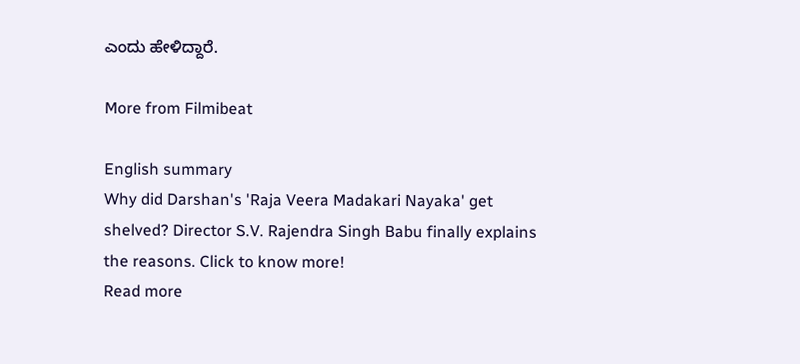ಎಂದು ಹೇಳಿದ್ದಾರೆ.

More from Filmibeat

English summary
Why did Darshan's 'Raja Veera Madakari Nayaka' get shelved? Director S.V. Rajendra Singh Babu finally explains the reasons. Click to know more!
Read more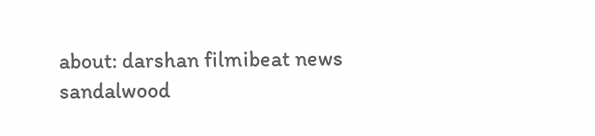about: darshan filmibeat news sandalwood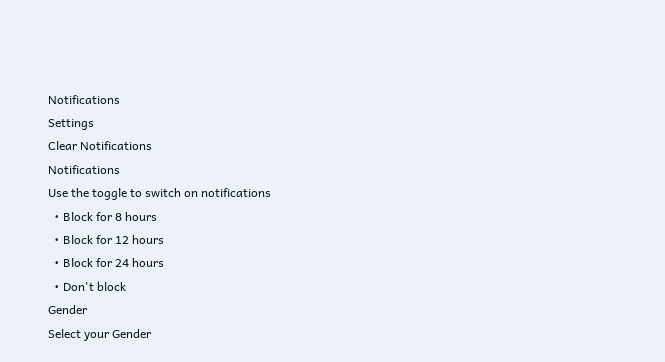Notifications
Settings
Clear Notifications
Notifications
Use the toggle to switch on notifications
  • Block for 8 hours
  • Block for 12 hours
  • Block for 24 hours
  • Don't block
Gender
Select your Gender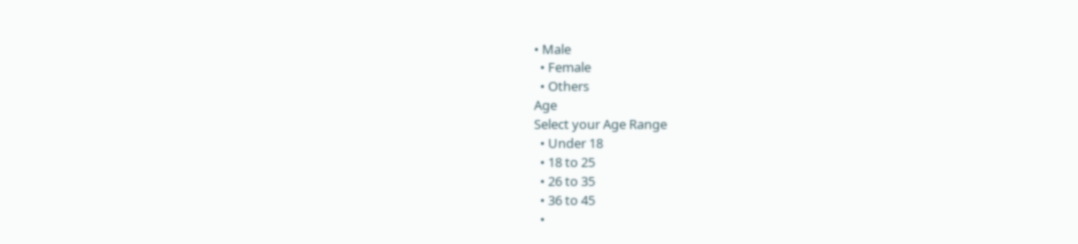• Male
  • Female
  • Others
Age
Select your Age Range
  • Under 18
  • 18 to 25
  • 26 to 35
  • 36 to 45
  •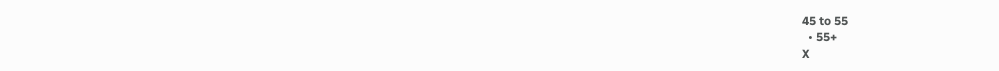45 to 55
  • 55+
X